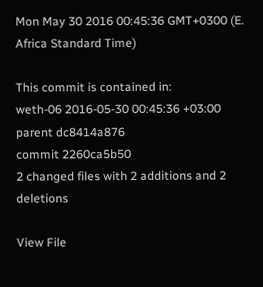Mon May 30 2016 00:45:36 GMT+0300 (E. Africa Standard Time)

This commit is contained in:
weth-06 2016-05-30 00:45:36 +03:00
parent dc8414a876
commit 2260ca5b50
2 changed files with 2 additions and 2 deletions

View File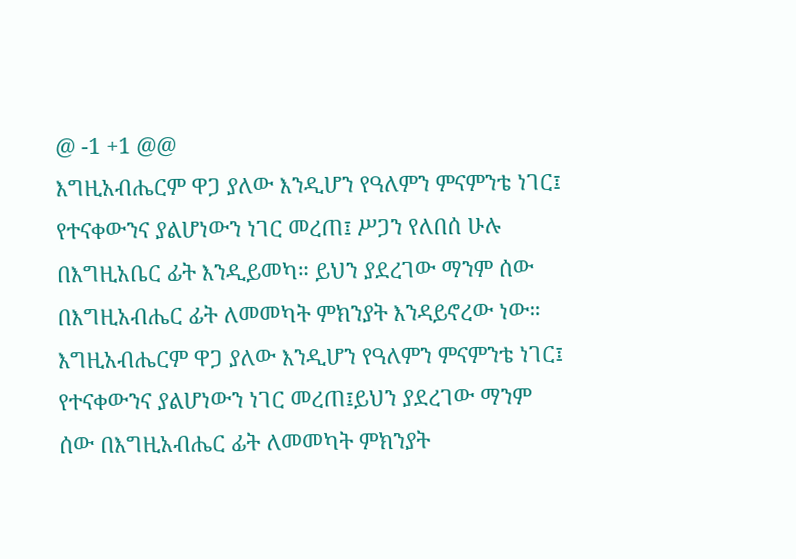@ -1 +1 @@
እግዚአብሔርም ዋጋ ያለው እንዲሆን የዓለምን ምናምንቴ ነገር፤ የተናቀውንና ያልሆነውን ነገር መረጠ፤ ሥጋን የለበሰ ሁሉ በእግዚአቤር ፊት እንዲይመካ። ይህን ያደረገው ማንም ሰው በእግዚአብሔር ፊት ለመመካት ምክንያት እንዳይኖረው ነው።
እግዚአብሔርም ዋጋ ያለው እንዲሆን የዓለምን ምናምንቴ ነገር፤ የተናቀውንና ያልሆነውን ነገር መረጠ፤ይህን ያደረገው ማንም ሰው በእግዚአብሔር ፊት ለመመካት ምክንያት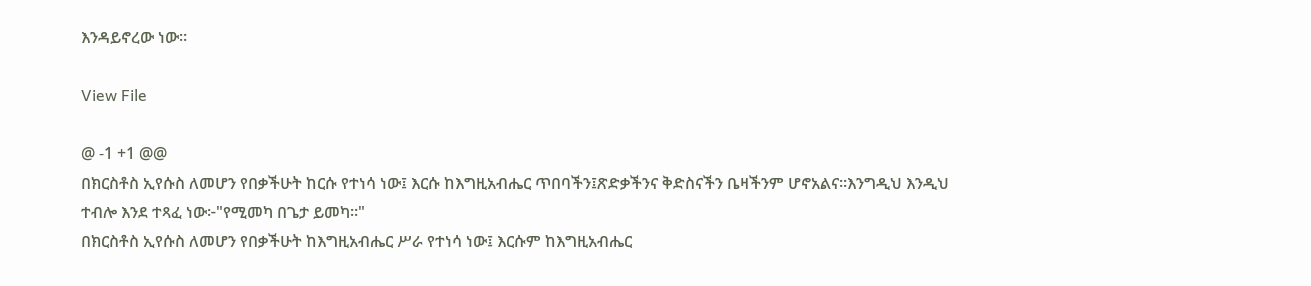እንዳይኖረው ነው።

View File

@ -1 +1 @@
በክርስቶስ ኢየሱስ ለመሆን የበቃችሁት ከርሱ የተነሳ ነው፤ እርሱ ከእግዚአብሔር ጥበባችን፤ጽድቃችንና ቅድስናችን ቤዛችንም ሆኖአልና።እንግዲህ እንዲህ ተብሎ እንደ ተጻፈ ነው፦"የሚመካ በጌታ ይመካ።"
በክርስቶስ ኢየሱስ ለመሆን የበቃችሁት ከእግዚአብሔር ሥራ የተነሳ ነው፤ እርሱም ከእግዚአብሔር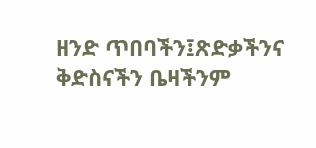ዘንድ ጥበባችን፤ጽድቃችንና ቅድስናችን ቤዛችንም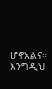ሆኖአልና። እንግዲህ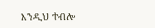እንዲህ ተብሎ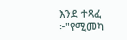እንደ ተጻፈ ፦"የሚመካ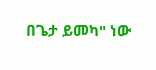በጌታ ይመካ" ነው